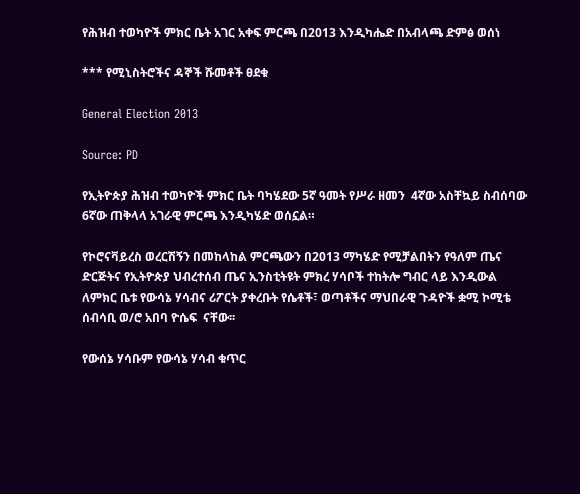የሕዝብ ተወካዮች ምክር ቤት አገር አቀፍ ምርጫ በ2013 እንዲካሔድ በአብላጫ ድምፅ ወሰነ

*** የሚኒስትሮችና ዳኞች ሹመቶች ፀደቁ

General Election 2013

Source: PD

የኢትዮጵያ ሕዝብ ተወካዮች ምክር ቤት ባካሄደው 5ኛ ዓመት የሥራ ዘመን  4ኛው አስቸኳይ ስብሰባው  6ኛው ጠቅላላ አገራዊ ምርጫ እንዲካሄድ ወሰኗል።

የኮሮናቫይረስ ወረርሽኝን በመከላከል ምርጫውን በ2013 ማካሄድ የሚቻልበትን የዓለም ጤና ድርጅትና የኢትዮጵያ ህብረተሰብ ጤና ኢንስቲትዩት ምክረ ሃሳቦች ተከትሎ ግብር ላይ እንዲውል ለምክር ቤቱ የውሳኔ ሃሳብና ሪፖርት ያቀረቡት የሴቶች፣ ወጣቶችና ማህበራዊ ጉዳዮች ቋሚ ኮሚቴ ሰብሳቢ ወ/ሮ አበባ ዮሴፍ  ናቸው፡፡

የውሰኔ ሃሳቡም የውሳኔ ሃሳብ ቁጥር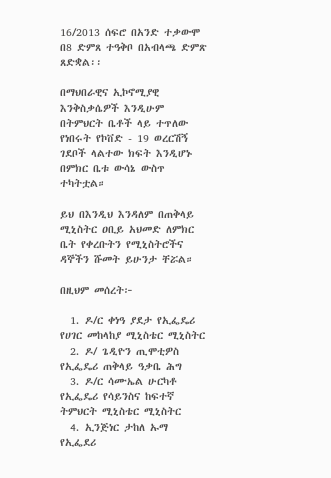16/2013 ሰፍሮ በአንድ ተቃውሞ በ8 ድምጸ ተዓቅቦ በአብላጫ ድምጽ ጸድቋል፡፡

በማህበራዊና ኢኮኖሚያዊ እንቅስቃሴዎች እንዲሁም በትምህርት ቤቶች ላይ ተጥለው የነበሩት የኮቨድ - 19 ወረርሽኝ ገደቦች ላልተው ክፍት እንዲሆኑ በምክር ቤቱ ውሳኔ ውስጥ ተካትቷል።

ይህ በእንዲህ እንዳለም በጠቅላይ ሚኒስትር ዐቢይ አህመድ ለምክር ቤት የቀረቡትን የሚኒስትሮችና ዳኞችን ሹመት ይሁንታ ቸሯል።

በዚህም መሰረት፦

  1. ዶ/ር ቀነዓ ያደታ የኢፌዴሪ የሀገር መከላከያ ሚኒስቴር ሚኒስትር
  2. ዶ/ ጌዲዮን ጢሞቲዎስ የኢፌዴሪ ጠቅላይ ዓቃቤ ሕግ
  3. ዶ/ር ሳሙኤል ሁርካቶ የኢፌዴሪ የሳይንስና ከፍተኛ ትምህርት ሚኒስቴር ሚኒስትር
  4. ኢንጅነር ታከለ ኡማ የኢፌደሪ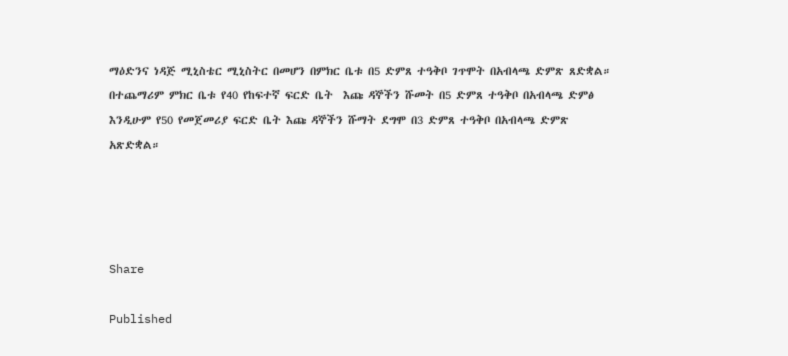ማዕድንና ነዳጅ ሚኒስቴር ሚኒስትር በመሆን በምክር ቤቱ በ5 ድምጸ ተዓቅቦ ገጥሞት በአብላጫ ድምጽ ጸድቋል።
በተጨማሪም ምክር ቤቱ የ40 የከፍተኛ ፍርድ ቤት  እጩ ዳኞችን ሹመት በ5 ድምጸ ተዓቅቦ በአብላጫ ድምፅ እንዲሁም የ50 የመጀመሪያ ፍርድ ቤት እጩ ዳኞችን ሹማት ደግሞ በ3 ድምጸ ተዓቅቦ በአብላጫ ድምጽ አጽድቋል።




Share

Published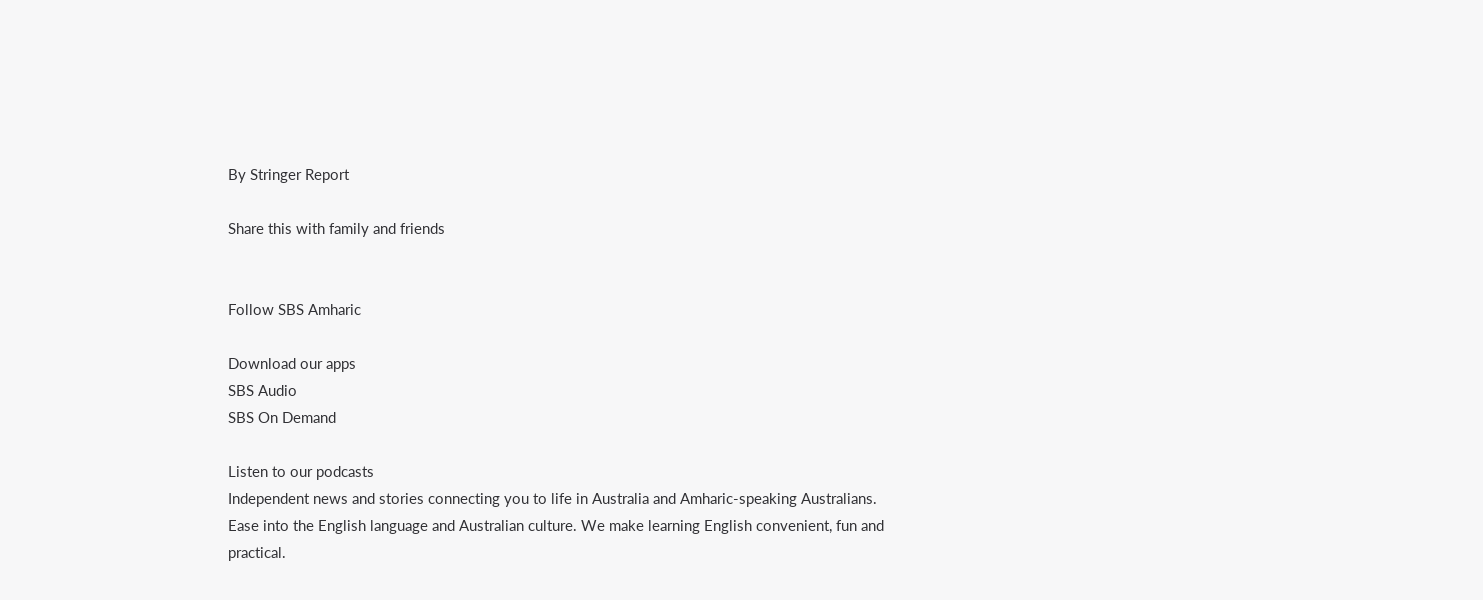By Stringer Report

Share this with family and friends


Follow SBS Amharic

Download our apps
SBS Audio
SBS On Demand

Listen to our podcasts
Independent news and stories connecting you to life in Australia and Amharic-speaking Australians.
Ease into the English language and Australian culture. We make learning English convenient, fun and practical.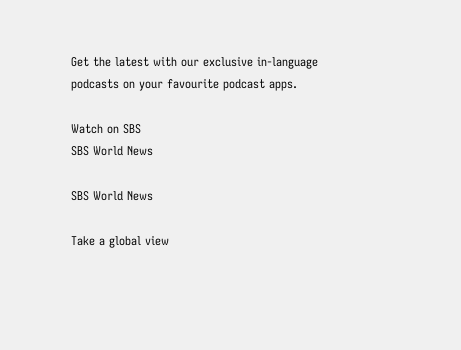Get the latest with our exclusive in-language podcasts on your favourite podcast apps.

Watch on SBS
SBS World News

SBS World News

Take a global view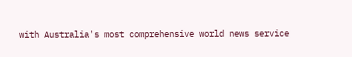with Australia's most comprehensive world news service